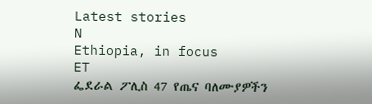Latest stories
N
Ethiopia, in focus
ET
ፌደራል ፖሊስ 47 የጤና ባለሙያዎችን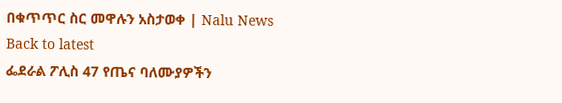በቁጥጥር ስር መዋሉን አስታወቀ | Nalu News
Back to latest
ፌደራል ፖሊስ 47 የጤና ባለሙያዎችን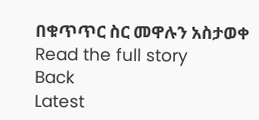በቁጥጥር ስር መዋሉን አስታወቀ
Read the full story
Back
Latest